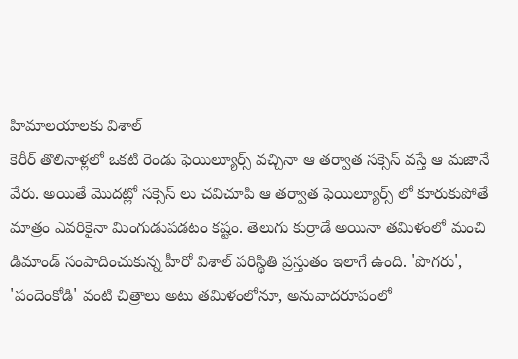హిమాలయాలకు విశాల్
కెరీర్ తొలినాళ్లలో ఒకటి రెండు ఫెయిల్యూర్స్ వచ్చినా ఆ తర్వాత సక్సెస్ వస్తే ఆ మజానే వేరు. అయితే మొదట్లో సక్సెస్ లు చవిచూపి ఆ తర్వాత ఫెయిల్యూర్స్ లో కూరుకుపోతే మాత్రం ఎవరికైనా మింగుడుపడటం కష్టం. తెలుగు కుర్రాడే అయినా తమిళంలో మంచి డిమాండ్ సంపాదించుకున్న హీరో విశాల్ పరిస్థితి ప్రస్తుతం ఇలాగే ఉంది. 'పొగరు', 'పందెంకోడి' వంటి చిత్రాలు అటు తమిళంలోనూ, అనువాదరూపంలో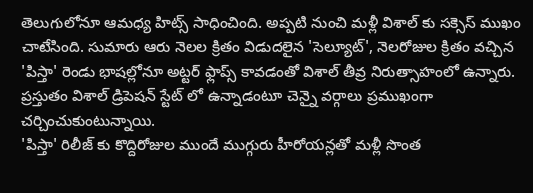తెలుగులోనూ ఆమధ్య హిట్స్ సాధించింది. అప్పటి నుంచి మళ్లీ విశాల్ కు సక్సెస్ ముఖం చాటేసింది. సుమారు ఆరు నెలల క్రితం విడుదలైన 'సెల్యూట్', నెలరోజుల క్రితం వచ్చిన 'పిస్తా' రెండు భాషల్లోనూ అట్టర్ ఫ్లాప్స్ కావడంతో విశాల్ తీవ్ర నిరుత్సాహంలో ఉన్నారు. ప్రస్తుతం విశాల్ డ్రిపెషన్ స్టేట్ లో ఉన్నాడంటూ చెన్నై వర్గాలు ప్రముఖంగా చర్చించుకుంటున్నాయి.
'పిస్తా' రిలీజ్ కు కొద్దిరోజుల ముందే ముగ్గురు హీరోయన్లతో మళ్లీ సొంత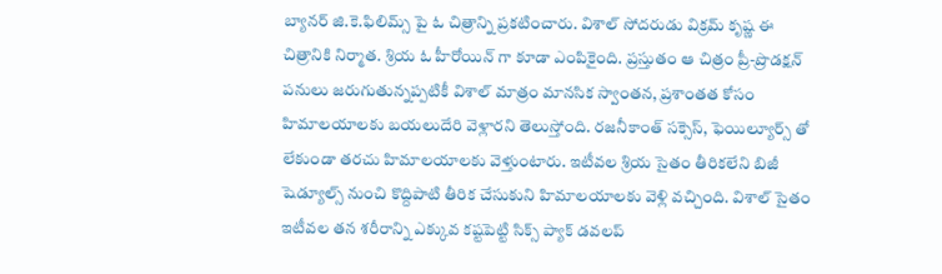బ్యానర్ జి.కె.ఫిలిమ్స్ పై ఓ చిత్రాన్ని ప్రకటించారు. విశాల్ సోదరుడు విక్రమ్ కృష్ణ ఈ చిత్రానికి నిర్మాత. శ్రియ ఓ హీరోయిన్ గా కూడా ఎంపికైంది. ప్రస్తుతం ఆ చిత్రం ప్రీ-ప్రొడక్షన్ పనులు జరుగుతున్నప్పటికీ విశాల్ మాత్రం మానసిక స్వాంతన, ప్రశాంతత కోసం హిమాలయాలకు బయలుదేరి వెళ్లారని తెలుస్తోంది. రజనీకాంత్ సక్సెస్, ఫెయిల్యూర్స్ తో లేకుండా తరచు హిమాలయాలకు వెళ్తుంటారు. ఇటీవల శ్రియ సైతం తీరికలేని బిజీ షెడ్యూల్స్ నుంచి కొద్దిపాటి తీరిక చేసుకుని హిమాలయాలకు వెళ్లి వచ్చింది. విశాల్ సైతం ఇటీవల తన శరీరాన్ని ఎక్కువ కష్టపెట్టి సిక్స్ ప్యాక్ డవలప్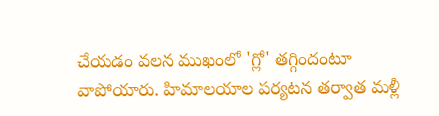చేయడం వలన ముఖంలో 'గ్లో' తగ్గిందంటూ వాపోయారు. హిమాలయాల పర్యటన తర్వాత మళ్లీ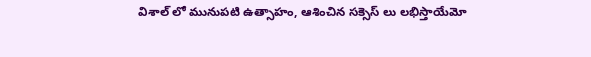విశాల్ లో మునుపటి ఉత్సాహం, ఆశించిన సక్సెస్ లు లభిస్తాయేమో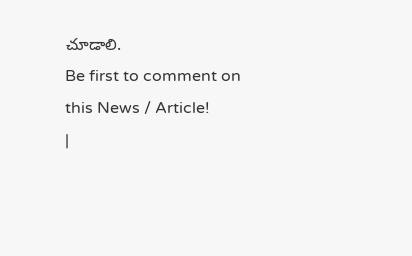చూడాలి.
Be first to comment on this News / Article!
|